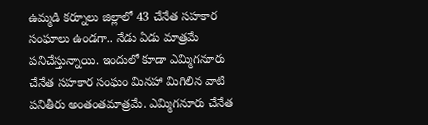ఉమ్మడి కర్నూలు జిల్లాలో 43 చేనేత సహకార సంఘాలు ఉండగా.. నేడు ఏడు మాత్రమే పనిచేస్తున్నాయి. ఇందులో కూడా ఎమ్మిగనూరు చేనేత సహకార సంఘం మినహా మిగిలిన వాటి పనితీరు అంతంతమాత్రమే. ఎమ్మిగనూరు చేనేత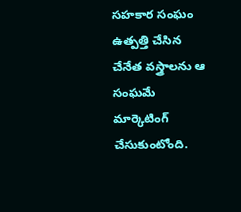సహకార సంఘం ఉత్పత్తి చేసిన చేనేత వస్త్రాలను ఆ సంఘమే మార్కెటింగ్ చేసుకుంటోంది.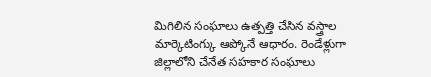మిగిలిన సంఘాలు ఉత్పత్తి చేసిన వస్త్రాల మార్కెటింగ్కు ఆప్కోనే ఆధారం. రెండేళ్లుగా జిల్లాలోని చేనేత సహకార సంఘాలు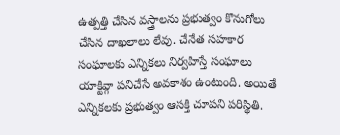ఉత్పత్తి చేసిన వస్త్రాలను ప్రభుత్వం కొనుగోలు చేసిన దాఖలాలు లేవు. చేనేత సహకార సంఘాలకు ఎన్నికలు నిర్వహిస్తే సంఘాలు యాక్టివ్గా పనిచేసే అవకాశం ఉంటుంది. అయితే ఎన్నికలకు ప్రభుత్వం ఆసక్తి చూపని పరిస్థితి.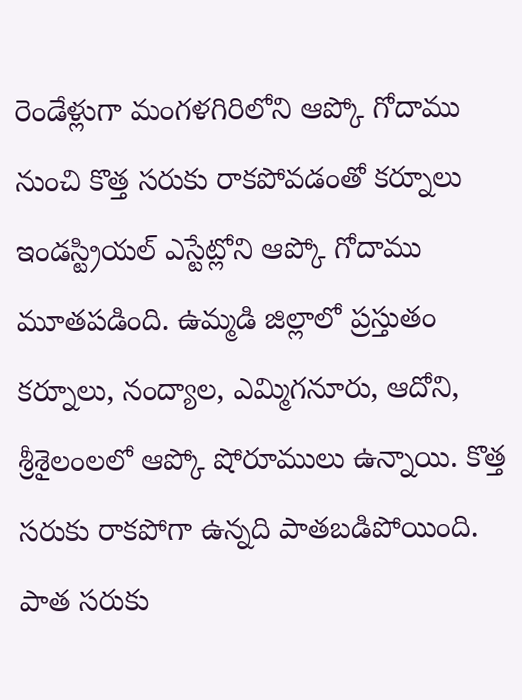రెండేళ్లుగా మంగళగిరిలోని ఆప్కో గోదాము నుంచి కొత్త సరుకు రాకపోవడంతో కర్నూలు ఇండస్ట్రియల్ ఎస్టేట్లోని ఆప్కో గోదాము మూతపడింది. ఉమ్మడి జిల్లాలో ప్రస్తుతం కర్నూలు, నంద్యాల, ఎమ్మిగనూరు, ఆదోని, శ్రీశైలంలలో ఆప్కో షోరూములు ఉన్నాయి. కొత్త సరుకు రాకపోగా ఉన్నది పాతబడిపోయింది. పాత సరుకు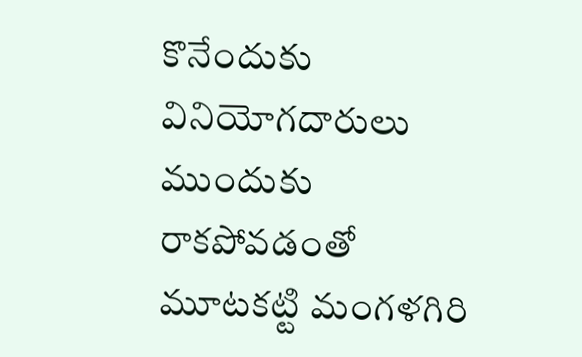కొనేందుకు వినియోగదారులు ముందుకు రాకపోవడంతో మూటకట్టి మంగళగిరి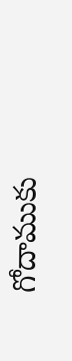గోదాముకు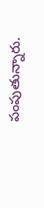పంపుతున్నారు.